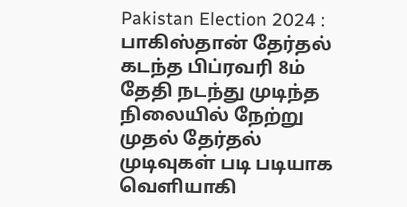Pakistan Election 2024 : பாகிஸ்தான் தேர்தல் கடந்த பிப்ரவரி 8ம் தேதி நடந்து முடிந்த நிலையில் நேற்று முதல் தேர்தல் முடிவுகள் படி படியாக வெளியாகி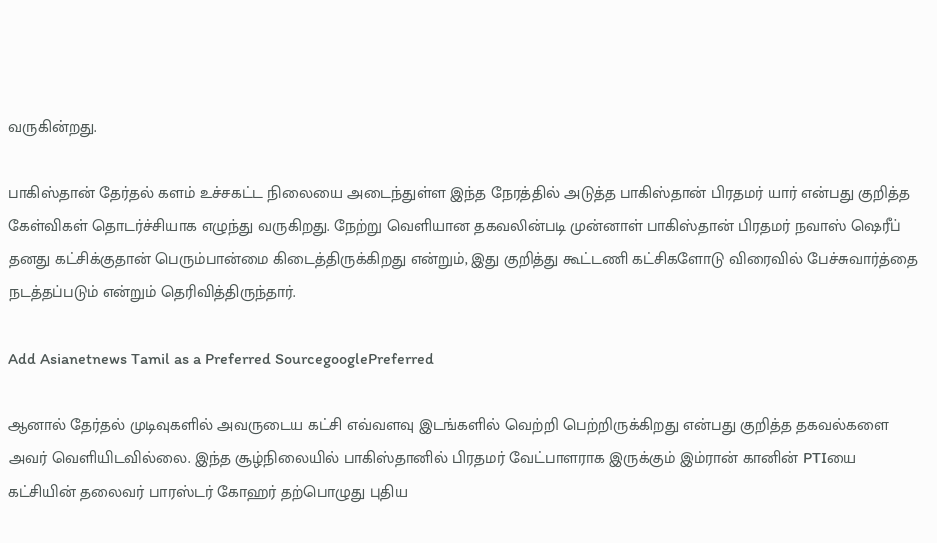வருகின்றது.

பாகிஸ்தான் தேர்தல் களம் உச்சகட்ட நிலையை அடைந்துள்ள இந்த நேரத்தில் அடுத்த பாகிஸ்தான் பிரதமர் யார் என்பது குறித்த கேள்விகள் தொடர்ச்சியாக எழுந்து வருகிறது. நேற்று வெளியான தகவலின்படி முன்னாள் பாகிஸ்தான் பிரதமர் நவாஸ் ஷெரீப் தனது கட்சிக்குதான் பெரும்பான்மை கிடைத்திருக்கிறது என்றும், இது குறித்து கூட்டணி கட்சிகளோடு விரைவில் பேச்சுவார்த்தை நடத்தப்படும் என்றும் தெரிவித்திருந்தார்.

Add Asianetnews Tamil as a Preferred SourcegooglePreferred

ஆனால் தேர்தல் முடிவுகளில் அவருடைய கட்சி எவ்வளவு இடங்களில் வெற்றி பெற்றிருக்கிறது என்பது குறித்த தகவல்களை அவர் வெளியிடவில்லை. இந்த சூழ்நிலையில் பாகிஸ்தானில் பிரதமர் வேட்பாளராக இருக்கும் இம்ரான் கானின் PTIயை கட்சியின் தலைவர் பாரஸ்டர் கோஹர் தற்பொழுது புதிய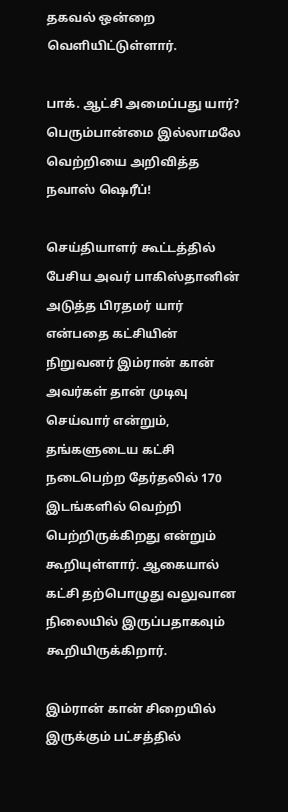தகவல் ஒன்றை வெளியிட்டுள்ளார்.

பாக். ஆட்சி அமைப்பது யார்? பெரும்பான்மை இல்லாமலே வெற்றியை அறிவித்த நவாஸ் ஷெரீப்!

செய்தியாளர் கூட்டத்தில் பேசிய அவர் பாகிஸ்தானின் அடுத்த பிரதமர் யார் என்பதை கட்சியின் நிறுவனர் இம்ரான் கான் அவர்கள் தான் முடிவு செய்வார் என்றும், தங்களுடைய கட்சி நடைபெற்ற தேர்தலில் 170 இடங்களில் வெற்றி பெற்றிருக்கிறது என்றும் கூறியுள்ளார். ஆகையால் கட்சி தற்பொழுது வலுவான நிலையில் இருப்பதாகவும் கூறியிருக்கிறார்.

இம்ரான் கான் சிறையில் இருக்கும் பட்சத்தில்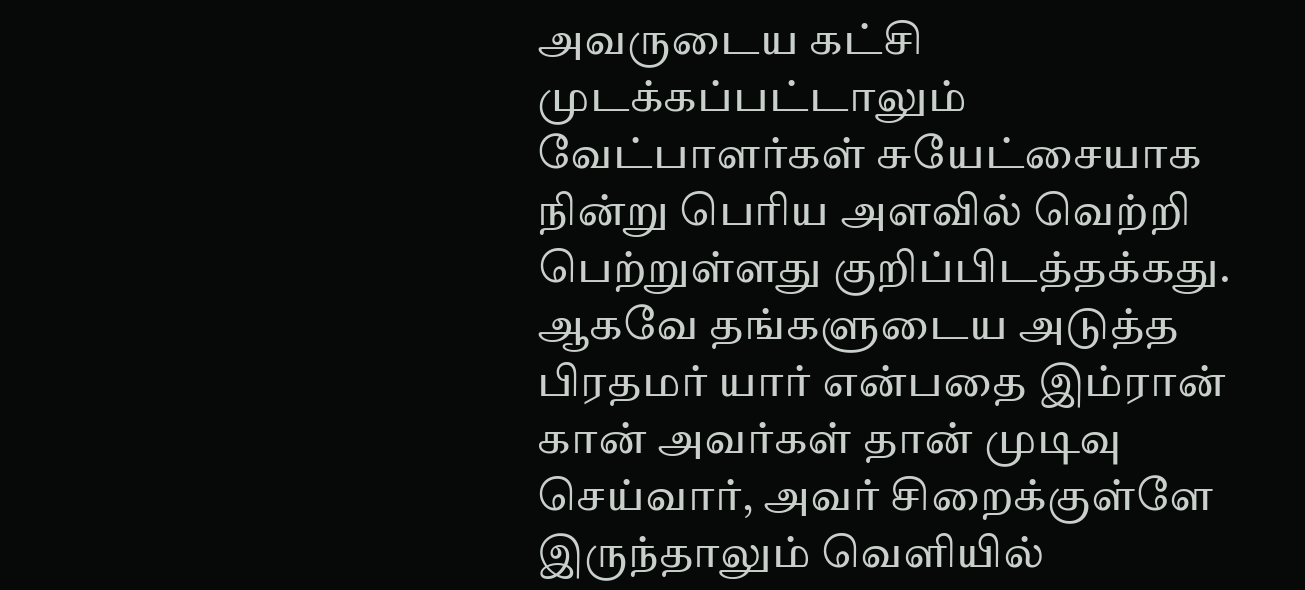அவருடைய கட்சி முடக்கப்பட்டாலும் வேட்பாளர்கள் சுயேட்சையாக நின்று பெரிய அளவில் வெற்றி பெற்றுள்ளது குறிப்பிடத்தக்கது. ஆகவே தங்களுடைய அடுத்த பிரதமர் யார் என்பதை இம்ரான் கான் அவர்கள் தான் முடிவு செய்வார், அவர் சிறைக்குள்ளே இருந்தாலும் வெளியில்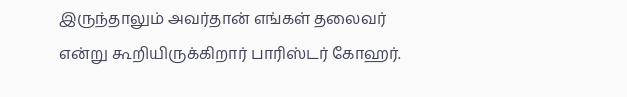இருந்தாலும் அவர்தான் எங்கள் தலைவர் என்று கூறியிருக்கிறார் பாரிஸ்டர் கோஹர்.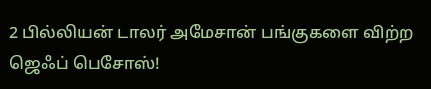2 பில்லியன் டாலர் அமேசான் பங்குகளை விற்ற ஜெஃப் பெசோஸ்!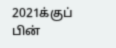2021க்குப் பின்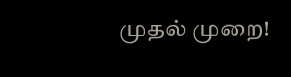முதல் முறை!